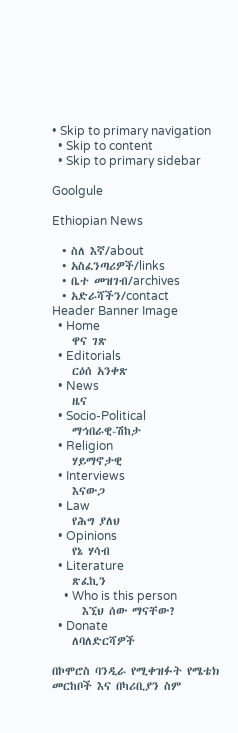• Skip to primary navigation
  • Skip to content
  • Skip to primary sidebar

Goolgule

Ethiopian News

  • ስለ እኛ/about
  • አስፈንጣሪዎች/links
  • ቤተ መዝገብ/archives
  • አድራሻችን/contact
Header Banner Image
  • Home
    ዋና ገጽ
  • Editorials
    ርዕሰ አንቀጽ
  • News
    ዜና
  • Socio-Political
    ማኅበራዊ-ሽከታ
  • Religion
    ሃይማኖታዊ
  • Interviews
    እናውጋ
  • Law
    የሕግ ያለህ
  • Opinions
    የኔ ሃሳብ
  • Literature
    ጽፈኪን
    • Who is this person
      እኚህ ሰው ማናቸው?
  • Donate
    ለባለድርሻዎች

በኮሞሮስ ባንዲራ የሚቀዝፉት የሜቴክ መርከቦች እና በካሪቢያን ስም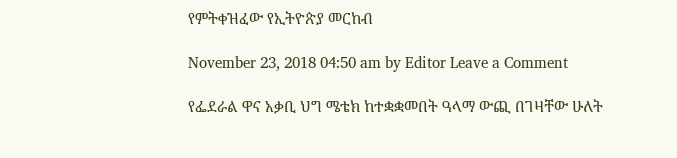የምትቀዝፈው የኢትዮጵያ መርከብ

November 23, 2018 04:50 am by Editor Leave a Comment

የፌደራል ዋና አቃቢ ህግ ሜቴክ ከተቋቋመበት ዓላማ ውጪ በገዛቸው ሁለት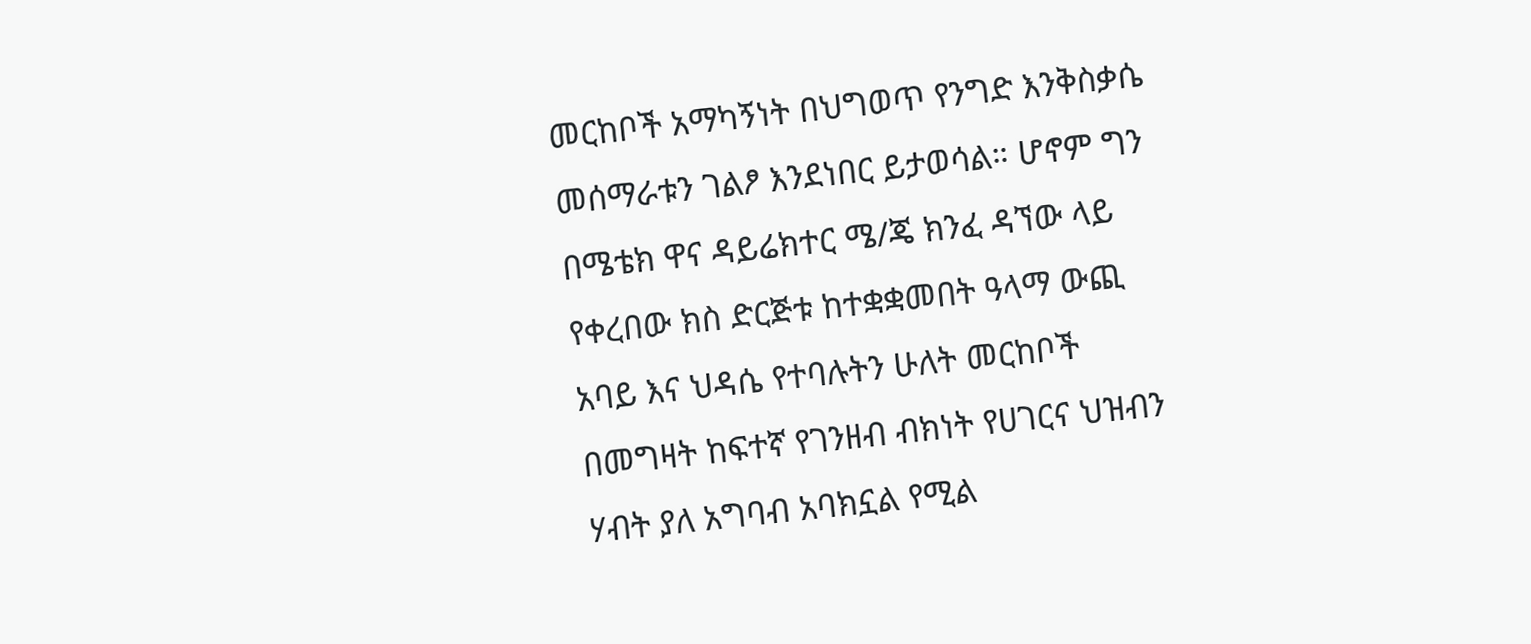መርከቦች አማካኝነት በህግወጥ የንግድ እንቅስቃሴ መሰማራቱን ገልፆ እንደነበር ይታወሳል። ሆኖም ግን በሜቴክ ዋና ዳይሬክተር ሜ/ጄ ክንፈ ዳኘው ላይ የቀረበው ክስ ድርጅቱ ከተቋቋመበት ዓላማ ውጪ አባይ እና ህዳሴ የተባሉትን ሁለት መርከቦች በመግዛት ከፍተኛ የገንዘብ ብክነት የሀገርና ህዝብን ሃብት ያለ አግባብ አባክኗል የሚል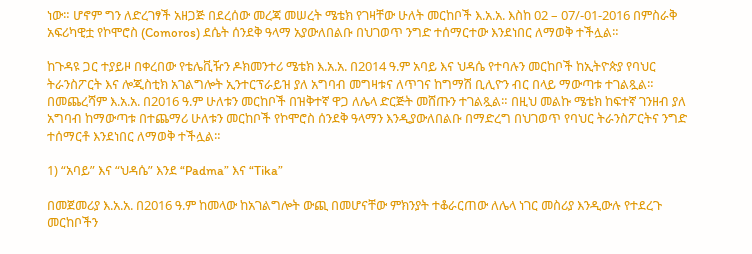ነው። ሆኖም ግን ለድረገፃች አዘጋጅ በደረሰው መረጃ መሠረት ሜቴክ የገዛቸው ሁለት መርከቦች እ.አ.አ. እስከ 02 – 07/-01-2016 በምስራቅ አፍሪካዊቷ የኮሞሮስ (Comoros) ደሴት ሰንደቅ ዓላማ አያውለበልቡ በህገወጥ ንግድ ተሰማርተው እንደነበር ለማወቅ ተችሏል።

ከጉዳዩ ጋር ተያይዞ በቀረበው የቴሌቪዥን ዶክመንተሪ ሜቴክ እ.አ.አ. በ2014 ዓ.ም አባይ እና ህዳሴ የተባሉን መርከቦች ከኢትዮጵያ የባህር ትራንስፖርት እና ሎጂስቲክ አገልግሎት ኢንተርፕራይዝ ያለ አግባብ መግዛቱና ለጥገና ከግማሽ ቢሊዮን ብር በላይ ማውጣቱ ተገልጿል። በመጨረሻም እ.አ.አ. በ2016 ዓ.ም ሁለቱን መርከቦች በዝቅተኛ ዋጋ ለሌላ ድርጅት መሸጡን ተገልጿል። በዚህ መልኩ ሜቴክ ከፍተኛ ገንዘብ ያለ አግባብ ከማውጣቱ በተጨማሪ ሁለቱን መርከቦች የኮሞሮስ ሰንደቅ ዓላማን እንዲያውለበልቡ በማድረግ በህገወጥ የባህር ትራንስፖርትና ንግድ ተሰማርቶ እንደነበር ለማወቅ ተችሏል።

1) “አባይ” እና “ህዳሴ” እንደ “Padma” እና “Tika”

በመጀመሪያ እ.አ.አ. በ2016 ዓ.ም ከመላው ከአገልግሎት ውጪ በመሆናቸው ምክንያት ተቆራርጠው ለሌላ ነገር መስሪያ እንዲውሉ የተደረጉ መርከቦችን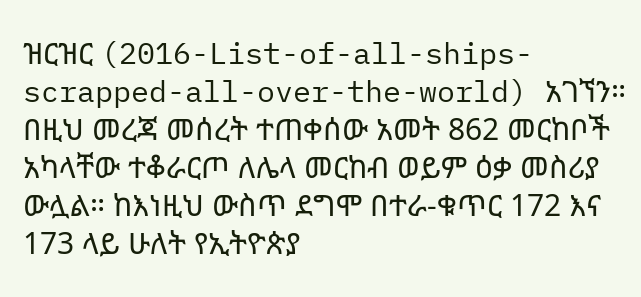ዝርዝር (2016-List-of-all-ships-scrapped-all-over-the-world) አገኘን። በዚህ መረጃ መሰረት ተጠቀሰው አመት 862 መርከቦች አካላቸው ተቆራርጦ ለሌላ መርከብ ወይም ዕቃ መስሪያ ውሏል። ከእነዚህ ውስጥ ደግሞ በተራ-ቁጥር 172 እና 173 ላይ ሁለት የኢትዮጵያ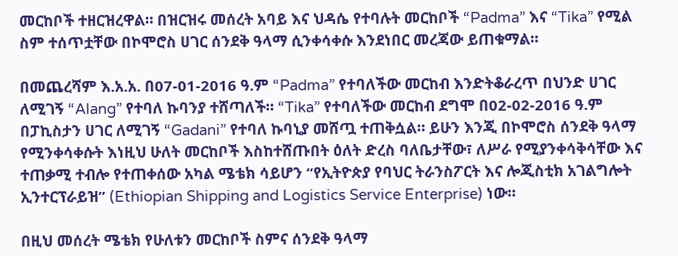መርከቦች ተዘርዝረዋል። በዝርዝሩ መሰረት አባይ እና ህዳሴ የተባሉት መርከቦች “Padma” እና “Tika” የሚል ስም ተሰጥቷቸው በኮሞሮስ ሀገር ሰንደቅ ዓላማ ሲንቀሳቀሱ እንደነበር መረጃው ይጠቁማል።

በመጨረሻም እ.አ.አ. በ07-01-2016 ዓ.ም “Padma” የተባለችው መርከብ እንድትቆራረጥ በህንድ ሀገር ለሚገኝ “Alang” የተባለ ኩባንያ ተሸጣለች። “Tika” የተባለችው መርከብ ደግሞ በ02-02-2016 ዓ.ም በፓኪስታን ሀገር ለሚገኝ “Gadani” የተባለ ኩባኒያ መሸጧ ተጠቅሷል። ይሁን እንጂ በኮሞሮስ ሰንደቅ ዓላማ የሚንቀሳቀሱት እነዚህ ሁለት መርከቦች እስከተሸጡበት ዕለት ድረስ ባለቤታቸው፣ ለሥራ የሚያንቀሳቅሳቸው እና ተጠቃሚ ተብሎ የተጠቀሰው አካል ሜቴክ ሳይሆን “የኢትዮጵያ የባህር ትራንስፖርት እና ሎጂስቲክ አገልግሎት ኢንተርፕራይዝ” (Ethiopian Shipping and Logistics Service Enterprise) ነው።

በዚህ መሰረት ሜቴክ የሁለቱን መርከቦች ስምና ሰንደቅ ዓላማ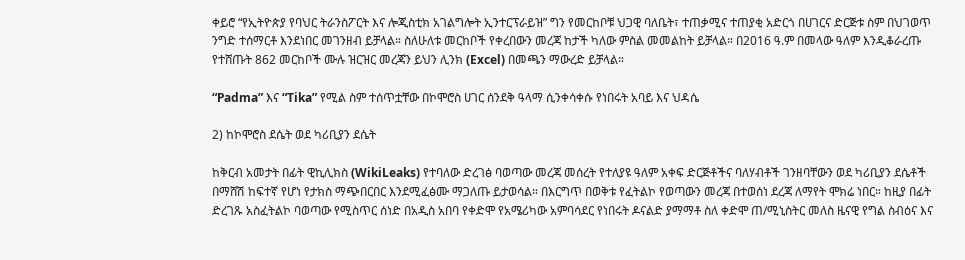ቀይሮ “የኢትዮጵያ የባህር ትራንስፖርት እና ሎጂስቲክ አገልግሎት ኢንተርፕራይዝ” ግን የመርከቦቹ ህጋዊ ባለቤት፣ ተጠቃሚና ተጠያቂ አድርጎ በሀገርና ድርጅቱ ስም በህገወጥ ንግድ ተሰማርቶ እንደነበር መገንዘብ ይቻላል። ስለሁለቱ መርከቦች የቀረበውን መረጃ ከታች ካለው ምስል መመልከት ይቻላል። በ2016 ዓ.ም በመላው ዓለም እንዲቆራረጡ የተሸጡት 862 መርከቦች ሙሉ ዝርዝር መረጃን ይህን ሊንክ (Excel) በመጫን ማውረድ ይቻላል።

“Padma” እና “Tika” የሚል ስም ተሰጥቷቸው በኮሞሮስ ሀገር ሰንደቅ ዓላማ ሲንቀሳቀሱ የነበሩት አባይ እና ህዳሴ

2) ከኮሞሮስ ደሴት ወደ ካሪቢያን ደሴት

ከቅርብ አመታት በፊት ዊኪሊክስ (WikiLeaks) የተባለው ድረገፅ ባወጣው መረጃ መሰረት የተለያዩ ዓለም አቀፍ ድርጅቶችና ባለሃብቶች ገንዘባቸውን ወደ ካሪቢያን ደሴቶች በማሸሽ ከፍተኛ የሆነ የታክስ ማጭበርበር እንደሚፈፅሙ ማጋለጡ ይታወሳል። በእርግጥ በወቅቱ የፈትልኮ የወጣውን መረጃ በተወሰነ ደረጃ ለማየት ሞክሬ ነበር። ከዚያ በፊት ድረገጹ አስፈትልኮ ባወጣው የሚስጥር ሰነድ በአዲስ አበባ የቀድሞ የአሜሪካው አምባሳደር የነበሩት ዶናልድ ያማማቶ ስለ ቀድሞ ጠ/ሚኒስትር መለስ ዜናዊ የግል ስብዕና እና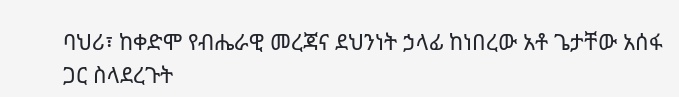ባህሪ፣ ከቀድሞ የብሔራዊ መረጃና ደህንነት ኃላፊ ከነበረው አቶ ጌታቸው አሰፋ ጋር ስላደረጉት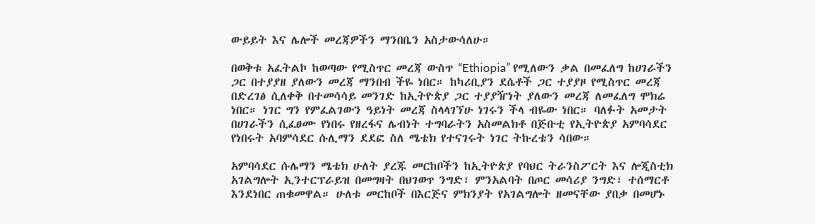ውይይት እና ሌሎች መረጃዎችን ማንበቤን አስታውሳለሁ።

በወቅቱ አፈትልኮ ከወጣው የሚስጥር መረጃ ውስጥ “Ethiopia” የሚለውን ቃል በመፈለግ ከሀገራችን ጋር በተያያዘ ያለውን መረጃ ማንበብ ችዬ ነበር። ከካሪቢያን ደሴቶች ጋር ተያያዞ የሚስጥር መረጃ በድረገፅ ሲለቀቅ በተመሳሳይ መንገድ ከኢትዮጵያ ጋር ተያያዥነት ያለውን መረጃ ለመፈለግ ሞክሬ ነበር። ነገር ግን የምፈልገውን ዓይነት መረጃ ስላላገኘሁ ነገሩን ችላ ብዬው ነበር። ባለፉት አመታት በሀገራችን ሲፈፀሙ የነበሩ የዘረፋና ሌብነት ተግባራትን አስመልክቶ በጅቡቲ የኢትዮጵያ አምባሳደር የነበሩት አባምሳደር ሱሊማን ደደፎ ስለ ሜቴክ የተናገሩት ነገር ትኩረቴን ሳበው።

አምባሳደር ሱሌማን ሜቴክ ሁለት ያረጁ መርከቦችን ከኢትዮጵያ የባህር ትራንስፖርት እና ሎጂስቲክ አገልግሎት ኢንተርፕራይዝ በመግዛት በህገወጥ ንግድ፣ ምንአልባት በጦር መሳሪያ ንግድ፣ ተሰማርቶ እንደነበር ጠቁመዋል። ሁለቱ መርከቦች በእርጅና ምክንያት የአገልግሎት ዘመናቸው ያበቃ በመሆኑ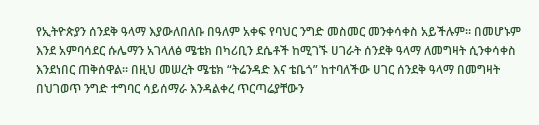የኢትዮጵያን ሰንደቅ ዓላማ እያውለበለቡ በዓለም አቀፍ የባህር ንግድ መስመር መንቀሳቀስ አይችሉም። በመሆኑም እንደ አምባሳደር ሱሌማን አገላለፅ ሜቴክ በካሪቢን ደሴቶች ከሚገኙ ሀገራት ሰንደቅ ዓላማ ለመግዛት ሲንቀሳቀስ እንደነበር ጠቅሰዋል፡፡ በዚህ መሠረት ሜቴክ “ትሬንዳድ እና ቴቤጎ” ከተባለችው ሀገር ሰንደቅ ዓላማ በመግዛት በህገወጥ ንግድ ተግባር ሳይሰማራ እንዳልቀረ ጥርጣሬያቸውን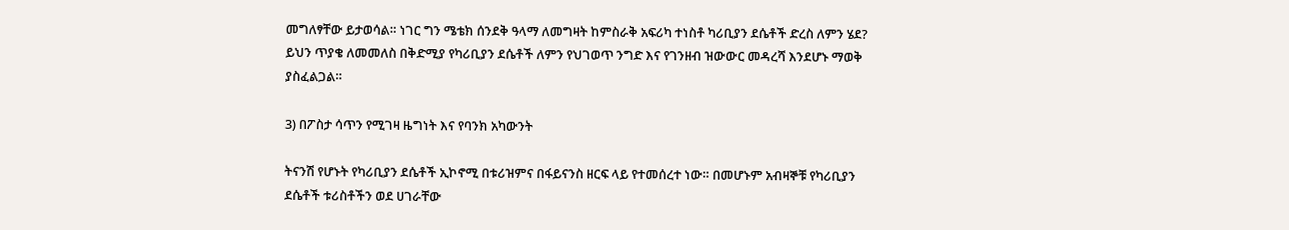መግለፃቸው ይታወሳል። ነገር ግን ሜቴክ ሰንደቅ ዓላማ ለመግዛት ከምስራቅ አፍሪካ ተነስቶ ካሪቢያን ደሴቶች ድረስ ለምን ሄደ? ይህን ጥያቄ ለመመለስ በቅድሚያ የካሪቢያን ደሴቶች ለምን የህገወጥ ንግድ እና የገንዘብ ዝውውር መዳረሻ እንደሆኑ ማወቅ ያስፈልጋል።

3) በፖስታ ሳጥን የሚገዛ ዜግነት እና የባንክ አካውንት

ትናንሽ የሆኑት የካሪቢያን ደሴቶች ኢኮኖሚ በቱሪዝምና በፋይናንስ ዘርፍ ላይ የተመሰረተ ነው። በመሆኑም አብዛኞቹ የካሪቢያን ደሴቶች ቱሪስቶችን ወደ ሀገራቸው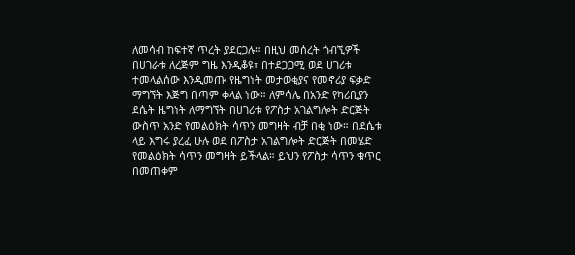ለመሳብ ከፍተኛ ጥረት ያደርጋሉ። በዚህ መሰረት ጎብኚዎች በሀገራቱ ለረጅም ግዜ እንዲቆዩ፣ በተደጋጋሚ ወደ ሀገሪቱ ተመላልሰው እንዲመጡ የዜግነት መታወቂያና የመኖሪያ ፍቃድ ማግኘት እጅግ በጣም ቀላል ነው። ለምሳሌ በአንድ የካሪቢያን ደሴት ዜግነት ለማግኘት በሀገሪቱ የፖስታ አገልግሎት ድርጅት ውስጥ አንድ የመልዕክት ሳጥን መግዛት ብቻ በቂ ነው። በደሴቱ ላይ እግሩ ያረፈ ሁሉ ወደ በፖስታ አገልግሎት ድርጅት በመሄድ የመልዕክት ሳጥን መግዛት ይችላል። ይህን የፖስታ ሳጥን ቁጥር በመጠቀም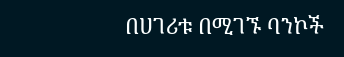በሀገሪቱ በሚገኙ ባንኮች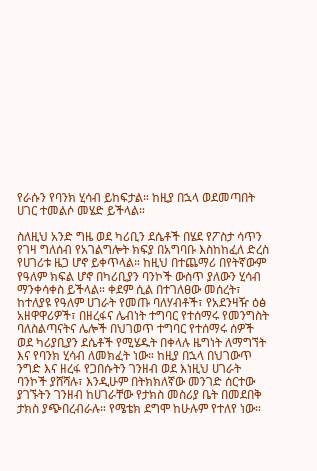የራሱን የባንክ ሂሳብ ይከፍታል። ከዚያ በኋላ ወደመጣበት ሀገር ተመልሶ መሄድ ይችላል።

ስለዚህ አንድ ግዜ ወደ ካሪቢን ደሴቶች በሄደ የፖስታ ሳጥን የገዛ ግለሰብ የአገልግሎት ክፍያ በአግባቡ እስከከፈለ ድረስ የሀገሪቱ ዜጋ ሆኖ ይቀጥላል። ከዚህ በተጨማሪ በየትኛውም የዓለም ክፍል ሆኖ በካሪቢያን ባንኮች ውስጥ ያለውን ሂሳብ ማንቀሳቀስ ይችላል። ቀደም ሲል በተገለፀው መሰረት፣ ከተለያዩ የዓለም ሀገራት የመጡ ባለሃብቶች፣ የአደንዛዥ ዕፅ አዘዋዋሪዎች፣ በዘረፋና ሌብነት ተግባር የተሰማሩ የመንግስት ባለስልጣናትና ሌሎች በህገወጥ ተግባር የተሰማሩ ሰዎች ወደ ካሪያቢያን ደሴቶች የሚሄዱት በቀላሉ ዜግነት ለማግኘት እና የባንክ ሂሳብ ለመክፈት ነው። ከዚያ በኋላ በህገውጥ ንግድ እና ዘረፋ የጋበሱትን ገንዘብ ወደ እነዚህ ሀገራት ባንኮች ያሸሻሉ፣ እንዲሁም በትክክለኛው መንገድ ሰርተው ያገኙትን ገንዘብ ከሀገራቸው የታክስ መስሪያ ቤት በመደበቅ ታክስ ያጭበረብራሉ። የሜቴክ ደግሞ ከሁሉም የተለየ ነው።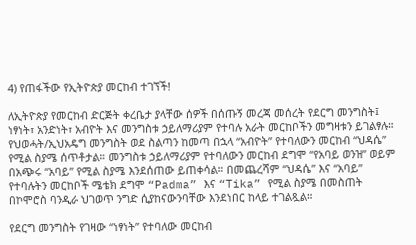4) የጠፋችው የኢትዮጵያ መርከብ ተገኘች!

ለኢትዮጵያ የመርከብ ድርጅት ቀረቤታ ያላቸው ሰዎች በሰጡኝ መረጃ መሰረት የደርግ መንግስት፤ ነፃነት፣ አንድነት፣ አብዮት እና መንግስቱ ኃይለማሪያም የተባሉ አራት መርከቦችን መግዛቱን ይገልፃሉ። የህወሓት/ኢህአዴግ መንግስት ወደ ስልጣን ከመጣ በኋላ “አብዮት” የተባለውን መርከብ “ህዳሴ” የሚል ስያሜ ሰጥቶታል። መንግስቱ ኃይለማሪያም የተባለውን መርከብ ደግሞ “የአባይ ወንዝ” ወይም በአጭሩ “አባይ” የሚል ስያሜ እንደሰጠው ይጠቀሳል። በመጨረሻም “ህዳሴ” እና “አባይ” የተባሉትን መርከቦች ሜቴክ ደግሞ “Padma” እና “Tika” የሚል ስያሜ በመስጠት በኮሞሮስ ባንዲራ ህገወጥ ንግድ ሲያከናውንባቸው እንደነበር ከላይ ተገልጿል።

የደርግ መንግስት የገዛው “ነፃነት” የተባለው መርከብ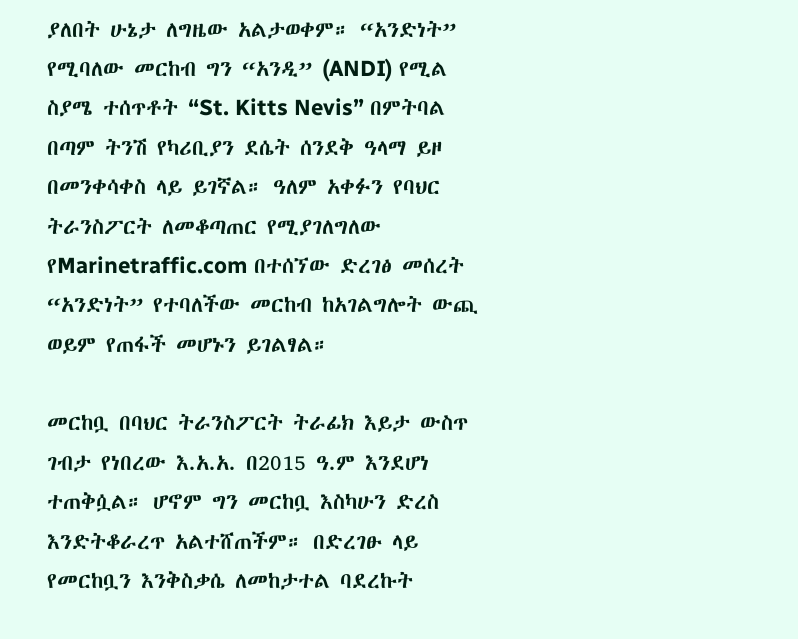ያለበት ሁኔታ ለግዜው አልታወቀም። “አንድነት” የሚባለው መርከብ ግን “አንዲ” (ANDI) የሚል ስያሜ ተሰጥቶት “St. Kitts Nevis” በምትባል በጣም ትንሽ የካሪቢያን ደሴት ሰንደቅ ዓላማ ይዞ በመንቀሳቀስ ላይ ይገኛል። ዓለም አቀፉን የባህር ትራንስፖርት ለመቆጣጠር የሚያገለግለው የMarinetraffic.com በተሰኘው ድረገፅ መሰረት “አንድነት” የተባለችው መርከብ ከአገልግሎት ውጪ ወይም የጠፋች መሆኑን ይገልፃል።

መርከቧ በባህር ትራንስፖርት ትራፊክ እይታ ውስጥ ገብታ የነበረው እ.አ.አ. በ2015 ዓ.ም እንደሆነ ተጠቅሷል። ሆኖም ግን መርከቧ እስካሁን ድረስ እንድትቆራረጥ አልተሸጠችም። በድረገፁ ላይ የመርከቧን እንቅስቃሴ ለመከታተል ባደረኩት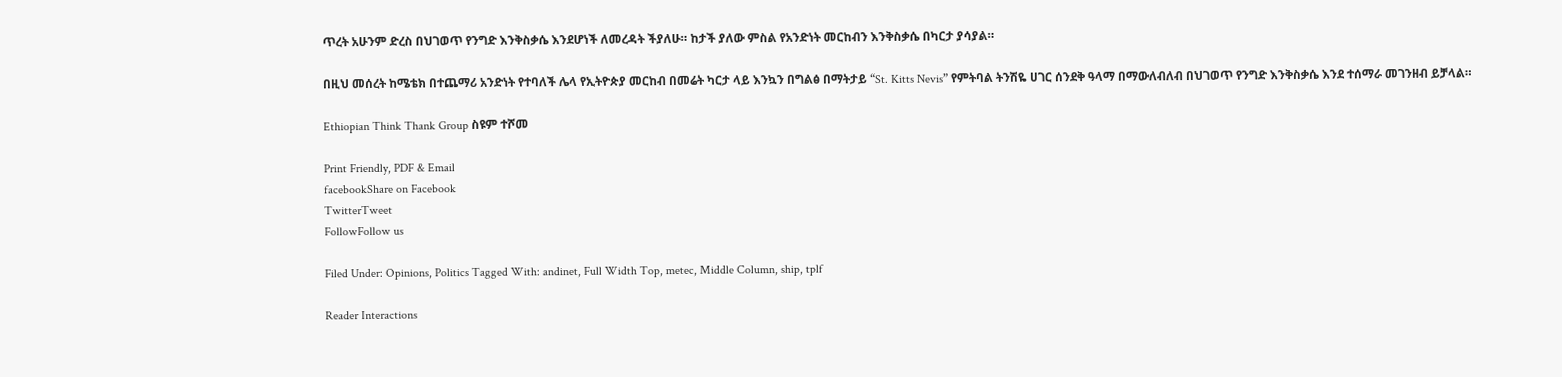ጥረት አሁንም ድረስ በህገወጥ የንግድ እንቅስቃሴ እንደሆነች ለመረዳት ችያለሁ። ከታች ያለው ምስል የአንድነት መርከብን እንቅስቃሴ በካርታ ያሳያል።

በዚህ መሰረት ከሜቴክ በተጨማሪ አንድነት የተባለች ሌላ የኢትዮጵያ መርከብ በመሬት ካርታ ላይ እንኳን በግልፅ በማትታይ “St. Kitts Nevis” የምትባል ትንሽዬ ሀገር ሰንደቅ ዓላማ በማውለብለብ በህገወጥ የንግድ እንቅስቃሴ እንደ ተሰማራ መገንዘብ ይቻላል።

Ethiopian Think Thank Group ስዩም ተሾመ

Print Friendly, PDF & Email
facebookShare on Facebook
TwitterTweet
FollowFollow us

Filed Under: Opinions, Politics Tagged With: andinet, Full Width Top, metec, Middle Column, ship, tplf

Reader Interactions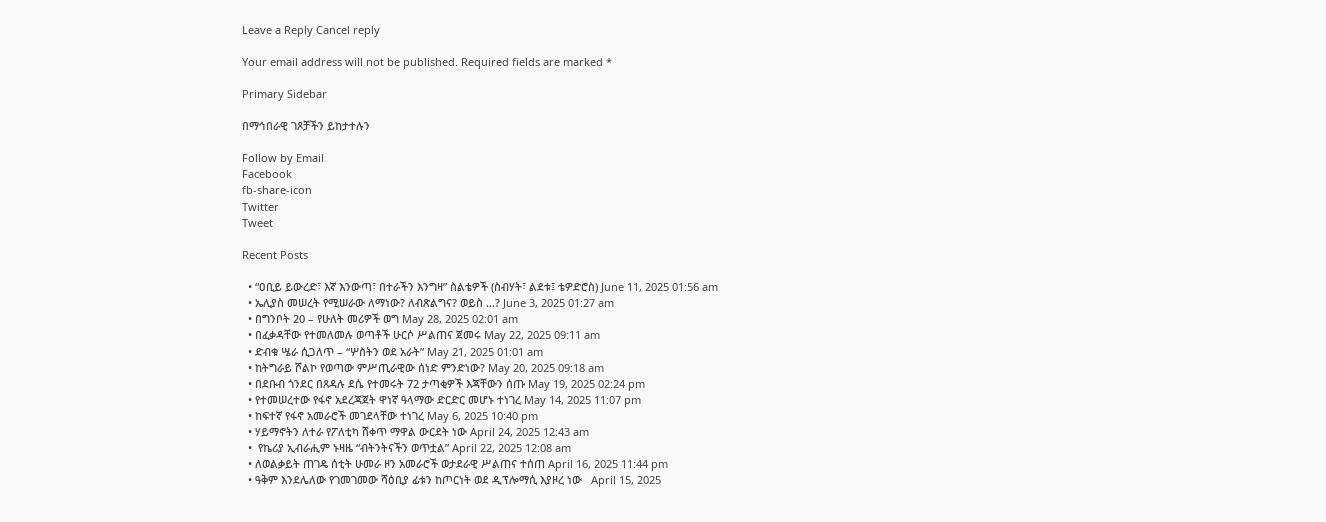Leave a Reply Cancel reply

Your email address will not be published. Required fields are marked *

Primary Sidebar

በማኅበራዊ ገጾቻችን ይከታተሉን

Follow by Email
Facebook
fb-share-icon
Twitter
Tweet

Recent Posts

  • “ዐቢይ ይውረድ፣ እኛ እንውጣ፣ በተራችን እንግዛ” ስልቴዎች (ስብሃት፣ ልደቱ፤ ቴዎድሮስ) June 11, 2025 01:56 am
  • ኤሊያስ መሠረት የሚሠራው ለማነው? ለብጽልግና? ወይስ …? June 3, 2025 01:27 am
  • በግንቦት 20 – የሁለት መሪዎች ወግ May 28, 2025 02:01 am
  • በፈቃዳቸው የተመለመሉ ወጣቶች ሁርሶ ሥልጠና ጀመሩ May 22, 2025 09:11 am
  • ድብቁ ሤራ ሲጋለጥ – “ሦስትን ወደ አራት” May 21, 2025 01:01 am
  • ከትግራይ ሾልኮ የወጣው ምሥጢራዊው ሰነድ ምንድነው? May 20, 2025 09:18 am
  • በደቡብ ጎንደር በጸዳሉ ደሴ የተመሩት 72 ታጣቂዎች እጃቸውን ሰጡ May 19, 2025 02:24 pm
  • የተመሠረተው የፋኖ አደረጃጀት ዋነኛ ዓላማው ድርድር መሆኑ ተነገረ May 14, 2025 11:07 pm
  • ከፍተኛ የፋኖ አመራሮች መገደላቸው ተነገረ May 6, 2025 10:40 pm
  • ሃይማኖትን ለተራ የፖለቲካ ሸቀጥ ማዋል ውርደት ነው April 24, 2025 12:43 am
  •  የኬሪያ ኢብራሒም ኑዛዜ “ብትንትናችን ወጥቷል” April 22, 2025 12:08 am
  • ለወልቃይት ጠገዴ ሰቲት ሁመራ ዞን አመራሮች ወታደራዊ ሥልጠና ተሰጠ April 16, 2025 11:44 pm
  • ዓቅም እንደሌለው የገመገመው ሻዕቢያ ፊቱን ከጦርነት ወደ ዲፕሎማሲ እያዞረ ነው   April 15, 2025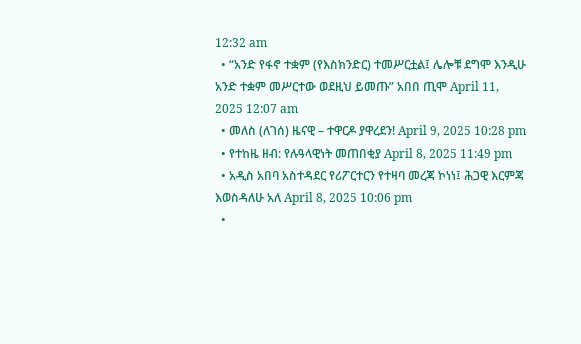12:32 am
  • “አንድ የፋኖ ተቋም (የእስክንድር) ተመሥርቷል፤ ሌሎቹ ደግሞ እንዲሁ አንድ ተቋም መሥርተው ወደዚህ ይመጡ” አበበ ጢሞ April 11, 2025 12:07 am
  • መለስ (ለገሰ) ዜናዊ – ተዋርዶ ያዋረደን! April 9, 2025 10:28 pm
  • የተከዜ ዘብ: የሉዓላዊነት መጠበቂያ April 8, 2025 11:49 pm
  • አዲስ አበባ አስተዳደር የሪፖርተርን የተዛባ መረጃ ኮነነ፤ ሕጋዊ እርምጃ እወስዳለሁ አለ April 8, 2025 10:06 pm
  •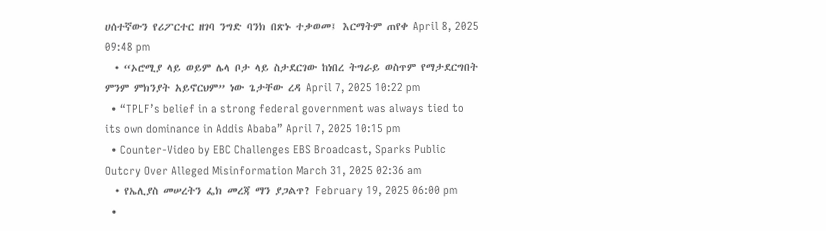ሀሰተኛውን የሪፖርተር ዘገባ ንግድ ባንክ በጽኑ ተቃወመ፤ እርማትም ጠየቀ April 8, 2025 09:48 pm
  • “ኦሮሚያ ላይ ወይም ሌላ ቦታ ላይ ስታደርገው ከነበረ ትግራይ ወስጥም የማታደርግበት ምንም ምክንያት አይኖርህም” ነው ጌታቸው ረዳ April 7, 2025 10:22 pm
  • “TPLF’s belief in a strong federal government was always tied to its own dominance in Addis Ababa” April 7, 2025 10:15 pm
  • Counter-Video by EBC Challenges EBS Broadcast, Sparks Public Outcry Over Alleged Misinformation March 31, 2025 02:36 am
  • የኤሊያስ መሠረትን ፌክ መረጃ ማን ያጋልጥ? February 19, 2025 06:00 pm
  •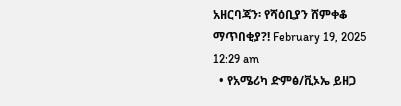አዘርባጃን፡ የሻዕቢያን ሸምቀቆ ማጥበቂያ?! February 19, 2025 12:29 am
  • የአሜሪካ ድምፅ/ቪኦኤ ይዘጋ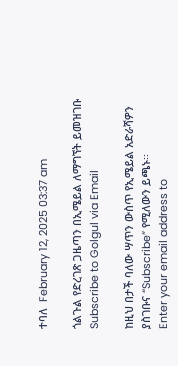ተባለ  February 12, 2025 03:37 am

ጎልጉል የድረገጽ ጋዜጣን በኢሜይል ለማግኘት ይመዝገቡ Subscribe to Golgul via Email

ከዚህ በታች ባለው ሣጥን ውስጥ የኢሜይል አድራሻዎን ያስገቡና “Subscribe” የሚለውን ይጫኑ፡፡
Enter your email address to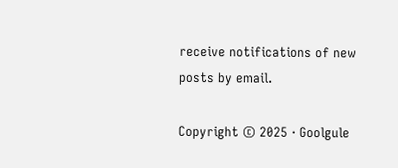receive notifications of new posts by email.

Copyright © 2025 · Goolgule